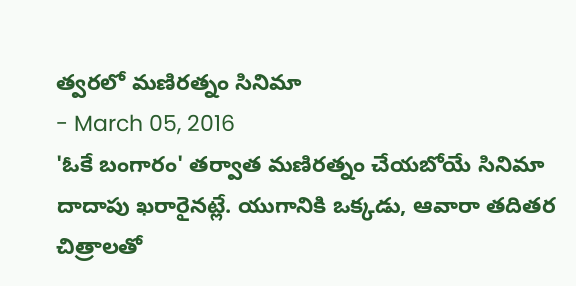త్వరలో మణిరత్నం సినిమా
- March 05, 2016
'ఓకే బంగారం' తర్వాత మణిరత్నం చేయబోయే సినిమా దాదాపు ఖరారైనట్లే. యుగానికి ఒక్కడు, ఆవారా తదితర చిత్రాలతో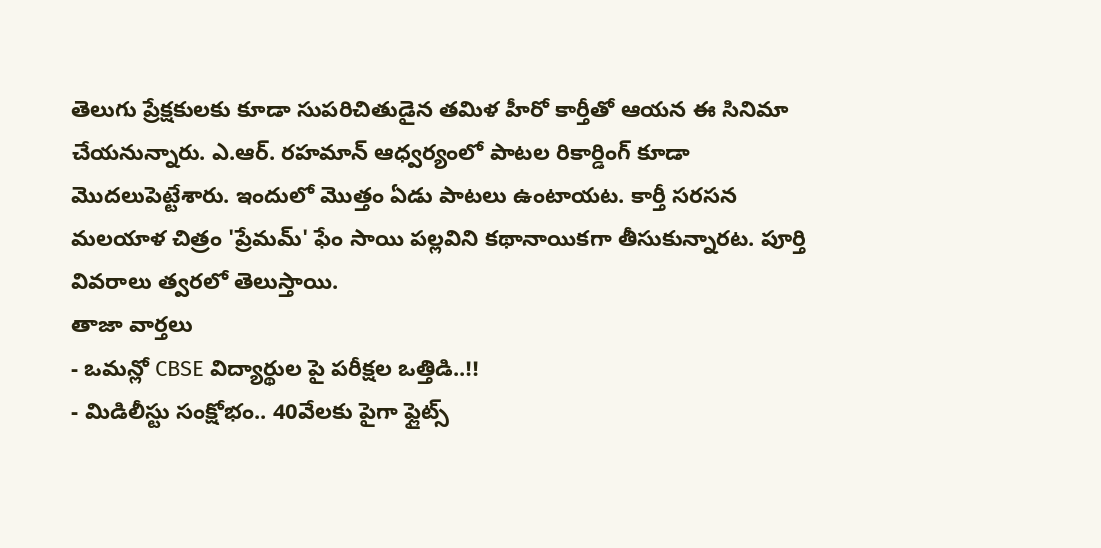తెలుగు ప్రేక్షకులకు కూడా సుపరిచితుడైన తమిళ హీరో కార్తీతో ఆయన ఈ సినిమా చేయనున్నారు. ఎ.ఆర్. రహమాన్ ఆధ్వర్యంలో పాటల రికార్డింగ్ కూడా మొదలుపెట్టేశారు. ఇందులో మొత్తం ఏడు పాటలు ఉంటాయట. కార్తీ సరసన మలయాళ చిత్రం 'ప్రేమమ్' ఫేం సాయి పల్లవిని కథానాయికగా తీసుకున్నారట. పూర్తి వివరాలు త్వరలో తెలుస్తాయి.
తాజా వార్తలు
- ఒమన్లో CBSE విద్యార్థుల పై పరీక్షల ఒత్తిడి..!!
- మిడిలీస్టు సంక్షోభం.. 40వేలకు పైగా ఫ్లైట్స్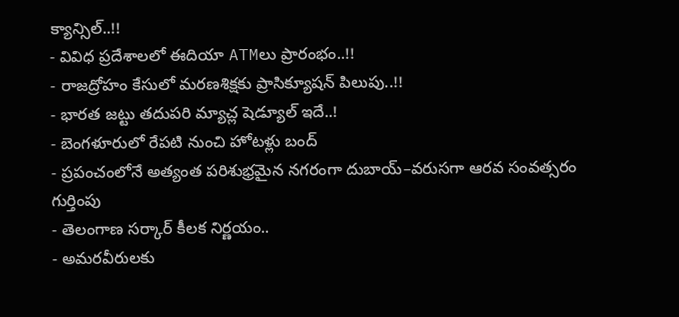క్యాన్సిల్..!!
- వివిధ ప్రదేశాలలో ఈదియా ATMలు ప్రారంభం..!!
- రాజద్రోహం కేసులో మరణశిక్షకు ప్రాసిక్యూషన్ పిలుపు..!!
- భారత జట్టు తదుపరి మ్యాచ్ల షెడ్యూల్ ఇదే..!
- బెంగళూరులో రేపటి నుంచి హోటళ్లు బంద్
- ప్రపంచంలోనే అత్యంత పరిశుభ్రమైన నగరంగా దుబాయ్–వరుసగా ఆరవ సంవత్సరం గుర్తింపు
- తెలంగాణ సర్కార్ కీలక నిర్ణయం..
- అమరవీరులకు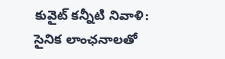కువైట్ కన్నీటి నివాళి: సైనిక లాంఛనాలతో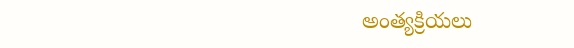అంత్యక్రియలు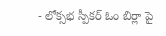- లోక్సభ స్పీకర్ ఓం బిర్లా పై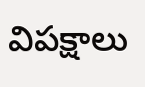విపక్షాలు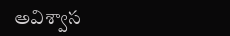అవిశ్వాస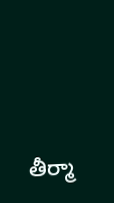తీర్మా